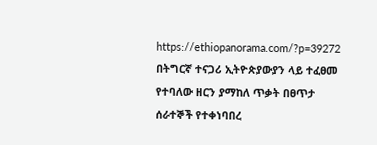https://ethiopanorama.com/?p=39272
በትግርኛ ተናጋሪ ኢትዮጵያውያን ላይ ተፈፀመ የተባለው ዘርን ያማከለ ጥቃት በፀጥታ ሰራተኞች የተቀነባበረ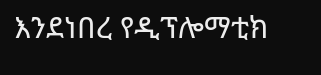እንደነበረ የዲፕሎማቲክ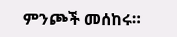ምንጮች መሰከሩ።